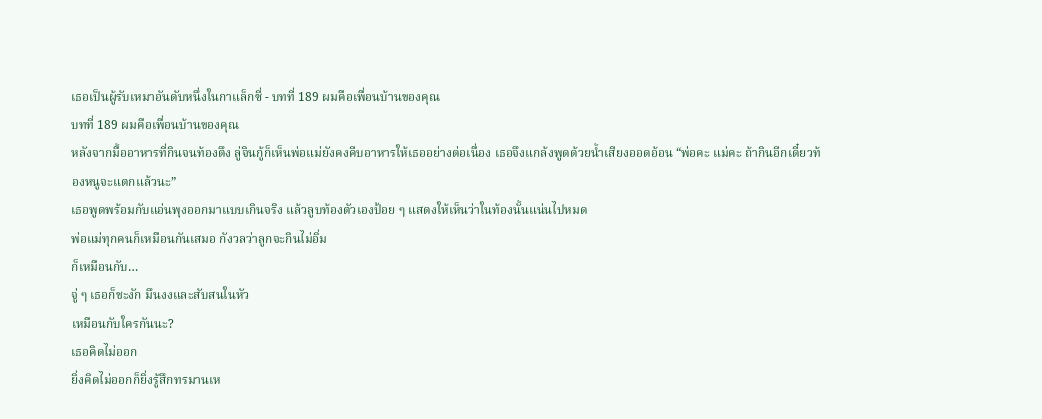เธอเป็นผู้รับเหมาอันดับหนึ่งในกาแล็กซี่ - บทที่ 189 ผมคือเพื่อนบ้านของคุณ
บทที่ 189 ผมคือเพื่อนบ้านของคุณ
หลังจากมื้ออาหารที่กินจนท้องตึง ลู่จินกู้ก็เห็นพ่อแม่ยังคงคีบอาหารให้เธออย่างต่อเนื่อง เธอจึงแกล้งพูดด้วยน้ำเสียงออดอ้อน “พ่อคะ แม่คะ ถ้ากินอีกเดี๋ยวท้องหนูจะแตกแล้วนะ”
เธอพูดพร้อมกับแอ่นพุงออกมาแบบเกินจริง แล้วลูบท้องตัวเองป้อย ๆ แสดงให้เห็นว่าในท้องนั้นแน่นไปหมด
พ่อแม่ทุกคนก็เหมือนกันเสมอ กังวลว่าลูกจะกินไม่อิ่ม
ก็เหมือนกับ…
จู่ ๆ เธอก็ชะงัก มึนงงและสับสนในหัว
เหมือนกับใครกันนะ?
เธอคิดไม่ออก
ยิ่งคิดไม่ออกก็ยิ่งรู้สึกทรมานเห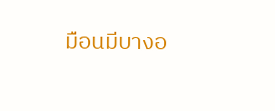มือนมีบางอ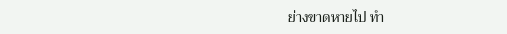ย่างขาดหายไป ทำ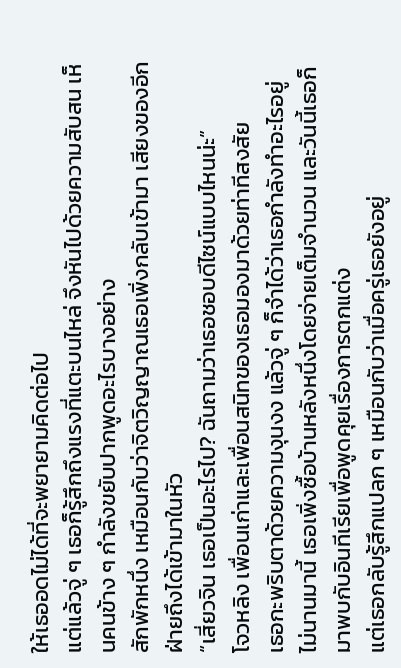ให้เธออดไม่ได้ที่จะพยายามคิดต่อไป
แต่แล้วจู่ ๆ เธอก็รู้สึกถึงแรงที่แตะบนไหล่ จึงหันไปด้วยความสับสน เห็นคนข้าง ๆ กำลังขยับปากพูดอะไรบางอย่าง
สักพักหนึ่ง เหมือนกับว่าจิตวิญญาณเธอเพิ่งกลับเข้ามา เสียงของอีกฝ่ายถึงได้เข้ามาในหัว
“เสี่ยวจิน เธอเป็นอะไรไป? ฉันถามว่าเธอชอบดีไซน์แบบไหนน่ะ”
โจวหลิง เพื่อนเก่าและเพื่อนสนิทของเธอมองมาด้วยท่าทีสงสัย
เธอกะพริบตาด้วยความงุนงง แล้วจู่ ๆ ก็จำได้ว่าเธอกำลังทำอะไรอยู่
ไม่นานมานี้ เธอเพิ่งซื้อบ้านหลังหนึ่งโดยจ่ายเต็มจำนวน และวันนี้เธอก็มาพบกับอินทีเรียเพื่อพูดคุยเรื่องการตกแต่ง
แต่เธอกลับรู้สึกแปลก ๆ เหมือนกับว่าเมื่อครู่เธอยังอยู่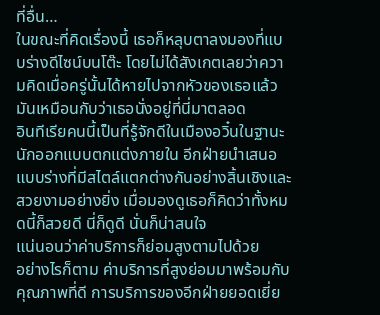ที่อื่น…
ในขณะที่คิดเรื่องนี้ เธอก็หลุบตาลงมองที่แบบร่างดีไซน์บนโต๊ะ โดยไม่ได้สังเกตเลยว่าความคิดเมื่อครู่นั้นได้หายไปจากหัวของเธอแล้ว
มันเหมือนกับว่าเธอนั่งอยู่ที่นี่มาตลอด
อินทีเรียคนนี้เป็นที่รู้จักดีในเมืองอวิ๋นในฐานะนักออกแบบตกแต่งภายใน อีกฝ่ายนำเสนอแบบร่างที่มีสไตล์แตกต่างกันอย่างสิ้นเชิงและสวยงามอย่างยิ่ง เมื่อมองดูเธอก็คิดว่าทั้งหมดนี้ก็สวยดี นี่ก็ดูดี นั่นก็น่าสนใจ
แน่นอนว่าค่าบริการก็ย่อมสูงตามไปด้วย
อย่างไรก็ตาม ค่าบริการที่สูงย่อมมาพร้อมกับคุณภาพที่ดี การบริการของอีกฝ่ายยอดเยี่ย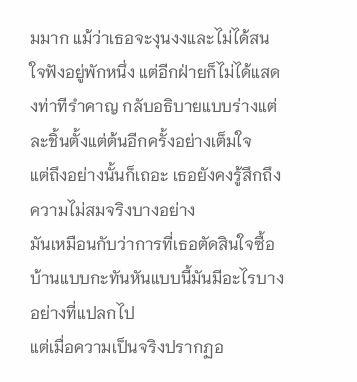มมาก แม้ว่าเธอจะงุนงงและไม่ได้สนใจฟังอยู่พักหนึ่ง แต่อีกฝ่ายก็ไม่ได้แสดงท่าทีรำคาญ กลับอธิบายแบบร่างแต่ละชิ้นตั้งแต่ต้นอีกครั้งอย่างเต็มใจ
แต่ถึงอย่างนั้นก็เถอะ เธอยังคงรู้สึกถึงความไม่สมจริงบางอย่าง
มันเหมือนกับว่าการที่เธอตัดสินใจซื้อบ้านแบบกะทันหันแบบนี้มันมีอะไรบางอย่างที่แปลกไป
แต่เมื่อความเป็นจริงปรากฏอ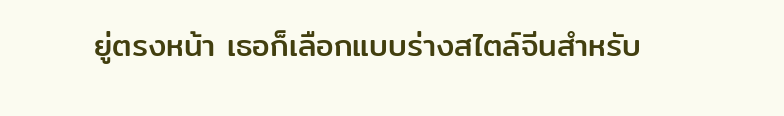ยู่ตรงหน้า เธอก็เลือกแบบร่างสไตล์จีนสำหรับ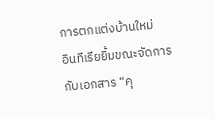การตกแต่งบ้านใหม่
อินทีเรียยิ้มขณะจัดการกับเอกสาร “คุ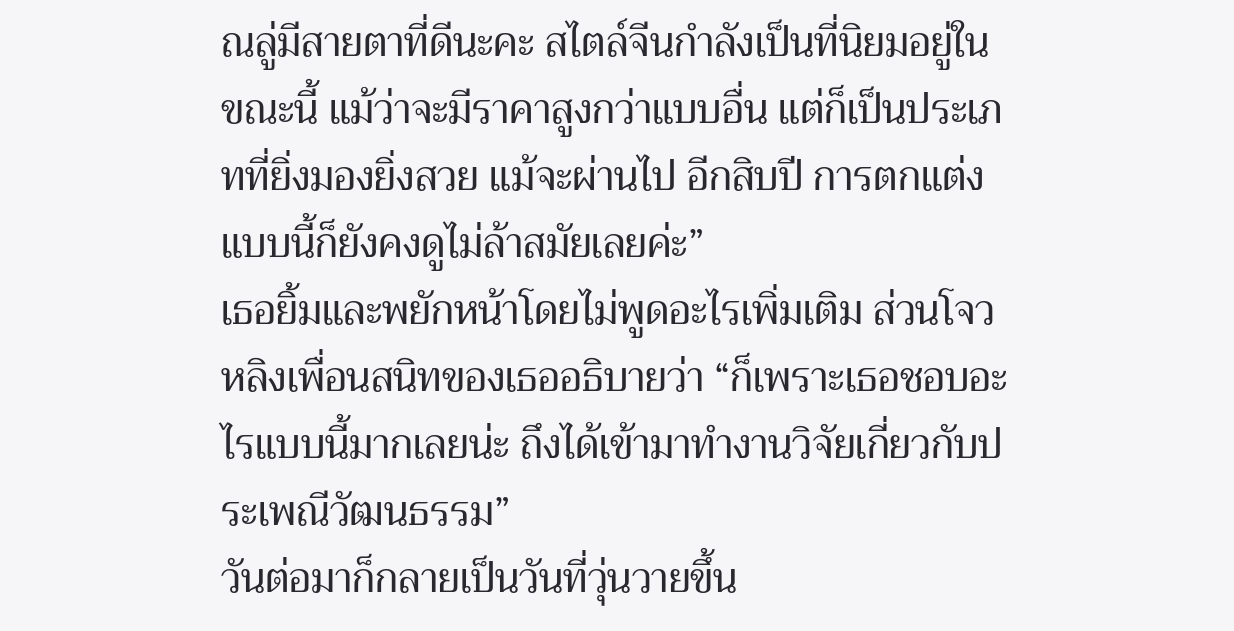ณลู่มีสายตาที่ดีนะคะ สไตล์จีนกำลังเป็นที่นิยมอยู่ในขณะนี้ แม้ว่าจะมีราคาสูงกว่าแบบอื่น แต่ก็เป็นประเภทที่ยิ่งมองยิ่งสวย แม้จะผ่านไป อีกสิบปี การตกแต่งแบบนี้ก็ยังคงดูไม่ล้าสมัยเลยค่ะ”
เธอยิ้มและพยักหน้าโดยไม่พูดอะไรเพิ่มเติม ส่วนโจวหลิงเพื่อนสนิทของเธออธิบายว่า “ก็เพราะเธอชอบอะไรแบบนี้มากเลยน่ะ ถึงได้เข้ามาทำงานวิจัยเกี่ยวกับประเพณีวัฒนธรรม”
วันต่อมาก็กลายเป็นวันที่วุ่นวายขึ้น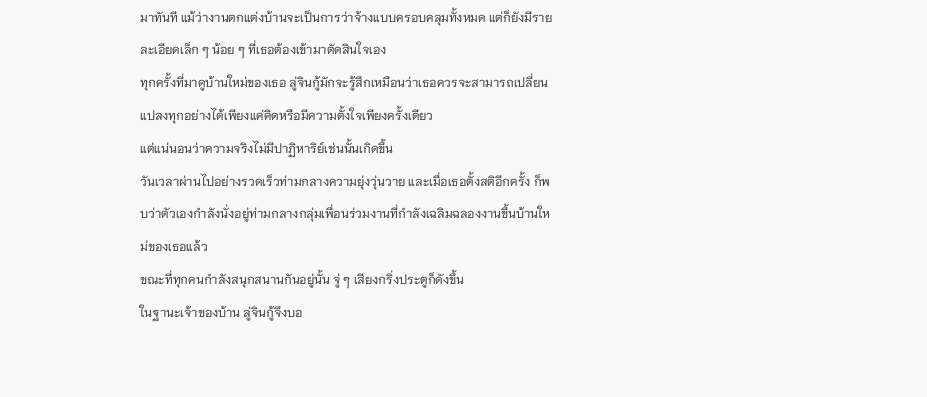มาทันที แม้ว่างานตกแต่งบ้านจะเป็นการว่าจ้างแบบครอบคลุมทั้งหมด แต่ก็ยังมีรายละเอียดเล็ก ๆ น้อย ๆ ที่เธอต้องเข้ามาตัดสินใจเอง
ทุกครั้งที่มาดูบ้านใหม่ของเธอ ลู่จินกู้มักจะรู้สึกเหมือนว่าเธอควรจะสามารถเปลี่ยนแปลงทุกอย่างได้เพียงแค่คิดหรือมีความตั้งใจเพียงครั้งเดียว
แต่แน่นอนว่าความจริงไม่มีปาฏิหาริย์เช่นนั้นเกิดขึ้น
วันเวลาผ่านไปอย่างรวดเร็วท่ามกลางความยุ่งวุ่นวาย และเมื่อเธอตั้งสติอีกครั้ง ก็พบว่าตัวเองกำลังนั่งอยู่ท่ามกลางกลุ่มเพื่อนร่วมงานที่กำลังเฉลิมฉลองงานขึ้นบ้านใหม่ของเธอแล้ว
ขณะที่ทุกคนกำลังสนุกสนานกันอยู่นั้น จู่ ๆ เสียงกริ่งประตูก็ดังขึ้น
ในฐานะเจ้าของบ้าน ลู่จินกู้จึงบอ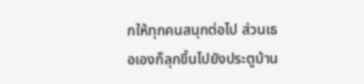กให้ทุกคนสนุกต่อไป ส่วนเธอเองก็ลุกขึ้นไปยังประตูบ้าน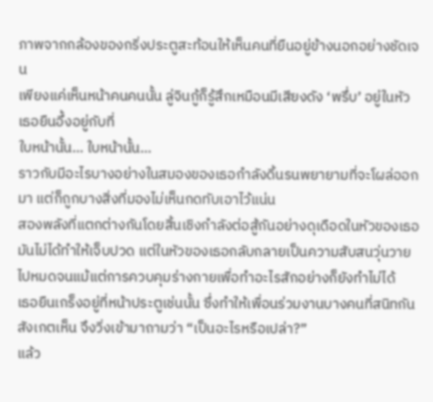ภาพจากกล้องของกริ่งประตูสะท้อนให้เห็นคนที่ยืนอยู่ข้างนอกอย่างชัดเจน
เพียงแค่เห็นหน้าคนคนนั้น ลู่จินกู้ก็รู้สึกเหมือนมีเสียงดัง ‘พรึ่บ’ อยู่ในหัว เธอยืนอึ้งอยู่กับที่
ใบหน้านั้น… ใบหน้านั้น…
ราวกับมีอะไรบางอย่างในสมองของเธอกำลังดิ้นรนพยายามที่จะโผล่ออกมา แต่ก็ถูกบางสิ่งที่มองไม่เห็นกดทับเอาไว้แน่น
สองพลังที่แตกต่างกันโดยสิ้นเชิงกำลังต่อสู้กันอย่างดุเดือดในหัวของเธอ มันไม่ได้ทำให้เจ็บปวด แต่ในหัวของเธอกลับกลายเป็นความสับสนวุ่นวายไปหมดจนแม้แต่การควบคุมร่างกายเพื่อทำอะไรสักอย่างก็ยังทำไม่ได้
เธอยืนเกร็งอยู่ที่หน้าประตูเช่นนั้น ซึ่งทำให้เพื่อนร่วมงานบางคนที่สนิทกันสังเกตเห็น จึงวิ่งเข้ามาถามว่า “เป็นอะไรหรือเปล่า?”
แล้ว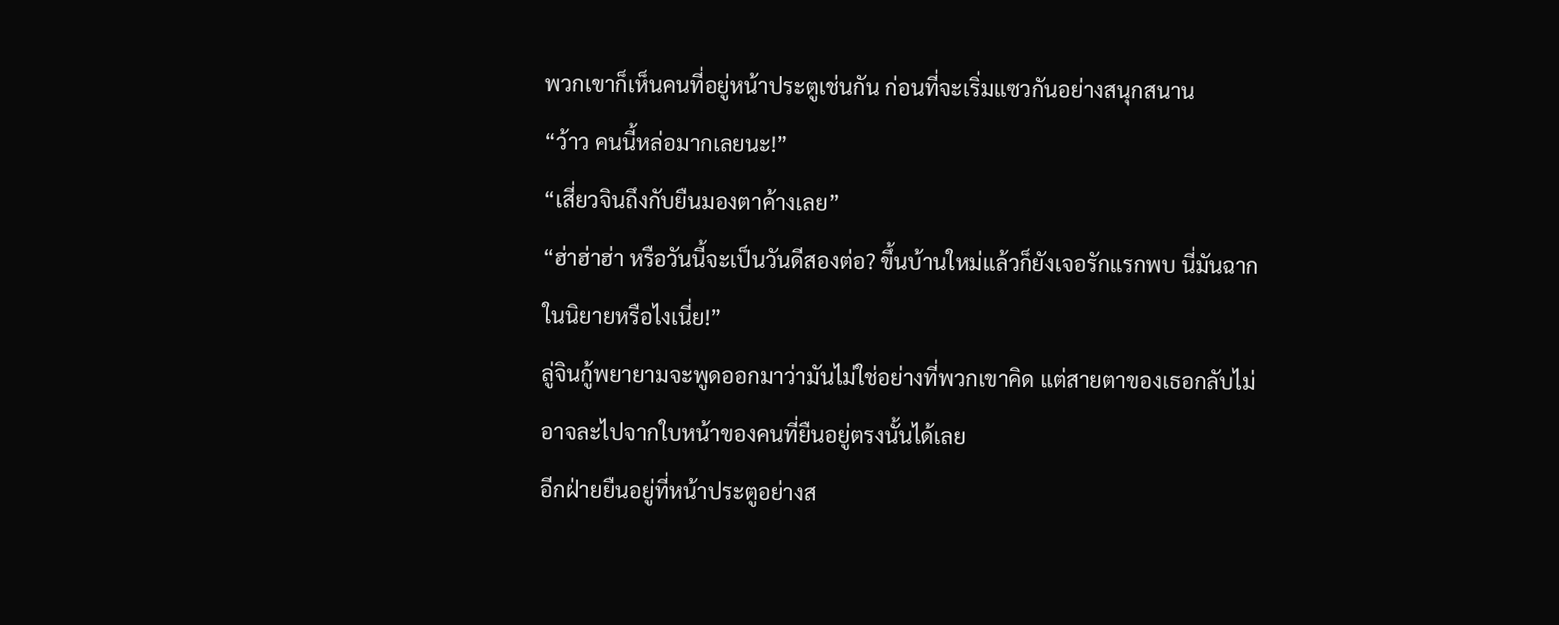พวกเขาก็เห็นคนที่อยู่หน้าประตูเช่นกัน ก่อนที่จะเริ่มแซวกันอย่างสนุกสนาน
“ว้าว คนนี้หล่อมากเลยนะ!”
“เสี่ยวจินถึงกับยืนมองตาค้างเลย”
“ฮ่าฮ่าฮ่า หรือวันนี้จะเป็นวันดีสองต่อ? ขึ้นบ้านใหม่แล้วก็ยังเจอรักแรกพบ นี่มันฉากในนิยายหรือไงเนี่ย!”
ลู่จินกู้พยายามจะพูดออกมาว่ามันไม่ใช่อย่างที่พวกเขาคิด แต่สายตาของเธอกลับไม่อาจละไปจากใบหน้าของคนที่ยืนอยู่ตรงนั้นได้เลย
อีกฝ่ายยืนอยู่ที่หน้าประตูอย่างส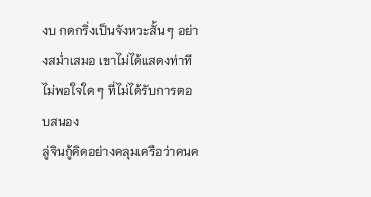งบ กดกริ่งเป็นจังหวะสั้น ๆ อย่างสม่ำเสมอ เขาไม่ได้แสดงท่าทีไม่พอใจใด ๆ ที่ไม่ได้รับการตอบสนอง
ลู่จินกู้คิดอย่างคลุมเครือว่าคนค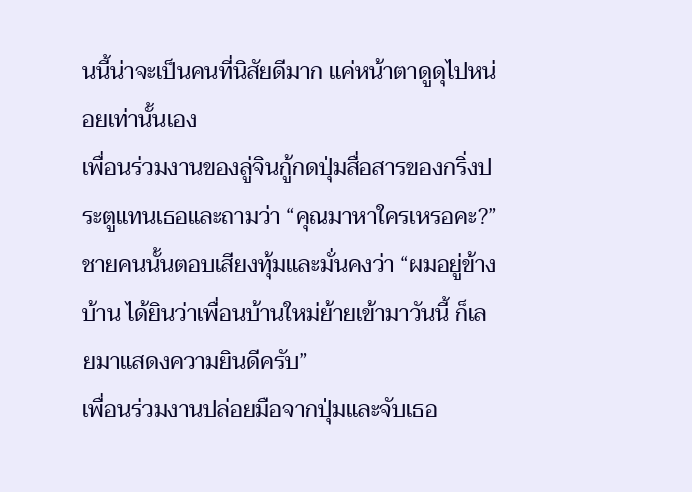นนี้น่าจะเป็นคนที่นิสัยดีมาก แค่หน้าตาดูดุไปหน่อยเท่านั้นเอง
เพื่อนร่วมงานของลู่จินกู้กดปุ่มสื่อสารของกริ่งประตูแทนเธอและถามว่า “คุณมาหาใครเหรอคะ?”
ชายคนนั้นตอบเสียงทุ้มและมั่นคงว่า “ผมอยู่ข้างบ้าน ได้ยินว่าเพื่อนบ้านใหม่ย้ายเข้ามาวันนี้ ก็เลยมาแสดงความยินดีครับ”
เพื่อนร่วมงานปล่อยมือจากปุ่มและจับเธอ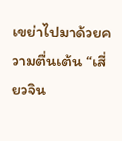เขย่าไปมาด้วยความตื่นเต้น “เสี่ยวจิน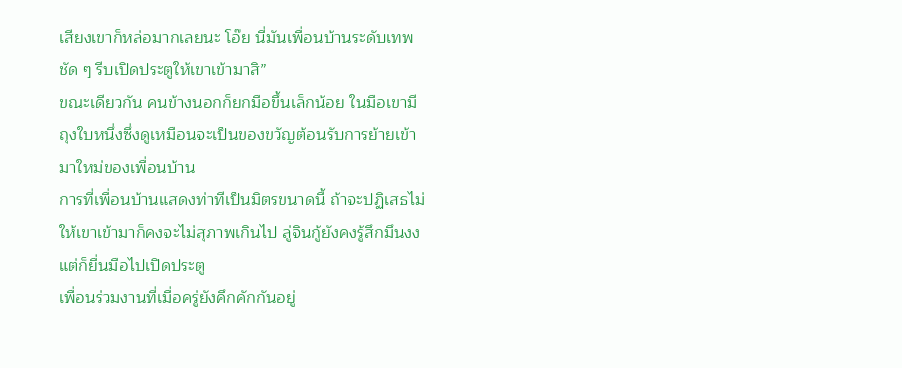เสียงเขาก็หล่อมากเลยนะ โอ๊ย นี่มันเพื่อนบ้านระดับเทพชัด ๆ รีบเปิดประตูให้เขาเข้ามาสิ”
ขณะเดียวกัน คนข้างนอกก็ยกมือขึ้นเล็กน้อย ในมือเขามีถุงใบหนึ่งซึ่งดูเหมือนจะเป็นของขวัญต้อนรับการย้ายเข้ามาใหม่ของเพื่อนบ้าน
การที่เพื่อนบ้านแสดงท่าทีเป็นมิตรขนาดนี้ ถ้าจะปฏิเสธไม่ให้เขาเข้ามาก็คงจะไม่สุภาพเกินไป ลู่จินกู้ยังคงรู้สึกมึนงงแต่ก็ยื่นมือไปเปิดประตู
เพื่อนร่วมงานที่เมื่อครู่ยังคึกคักกันอยู่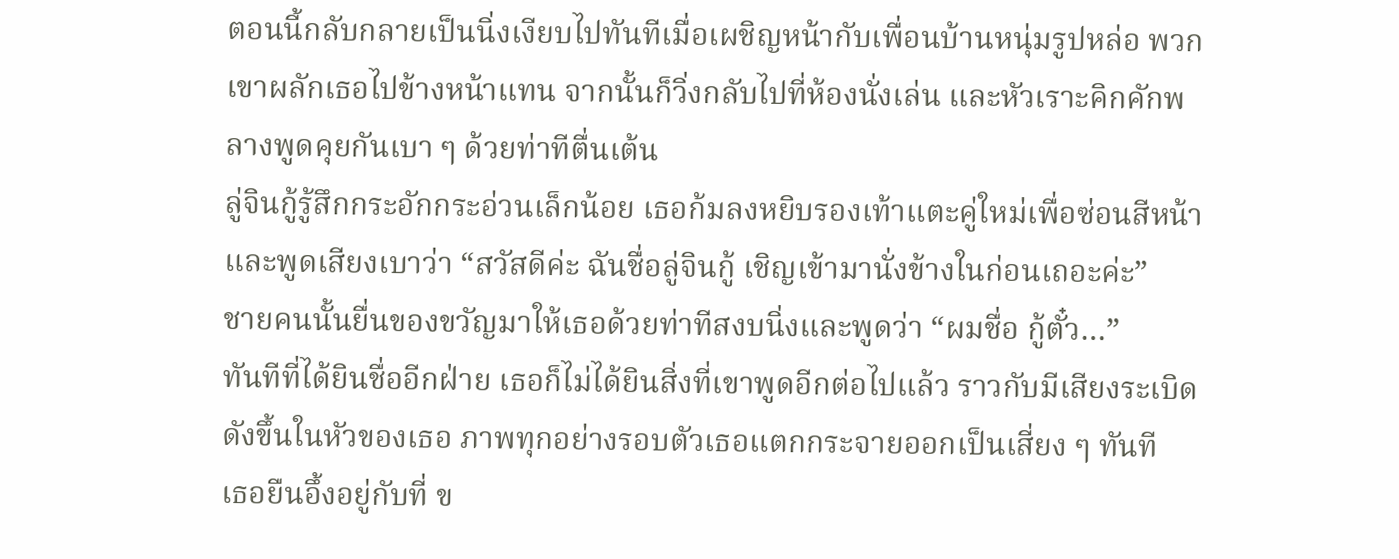ตอนนี้กลับกลายเป็นนิ่งเงียบไปทันทีเมื่อเผชิญหน้ากับเพื่อนบ้านหนุ่มรูปหล่อ พวกเขาผลักเธอไปข้างหน้าแทน จากนั้นก็วิ่งกลับไปที่ห้องนั่งเล่น และหัวเราะคิกคักพลางพูดคุยกันเบา ๆ ด้วยท่าทีตื่นเต้น
ลู่จินกู้รู้สึกกระอักกระอ่วนเล็กน้อย เธอก้มลงหยิบรองเท้าแตะคู่ใหม่เพื่อซ่อนสีหน้า และพูดเสียงเบาว่า “สวัสดีค่ะ ฉันชื่อลู่จินกู้ เชิญเข้ามานั่งข้างในก่อนเถอะค่ะ”
ชายคนนั้นยื่นของขวัญมาให้เธอด้วยท่าทีสงบนิ่งและพูดว่า “ผมชื่อ กู้ตั๋ว…”
ทันทีที่ได้ยินชื่ออีกฝ่าย เธอก็ไม่ได้ยินสิ่งที่เขาพูดอีกต่อไปแล้ว ราวกับมีเสียงระเบิดดังขึ้นในหัวของเธอ ภาพทุกอย่างรอบตัวเธอแตกกระจายออกเป็นเสี่ยง ๆ ทันที
เธอยืนอึ้งอยู่กับที่ ข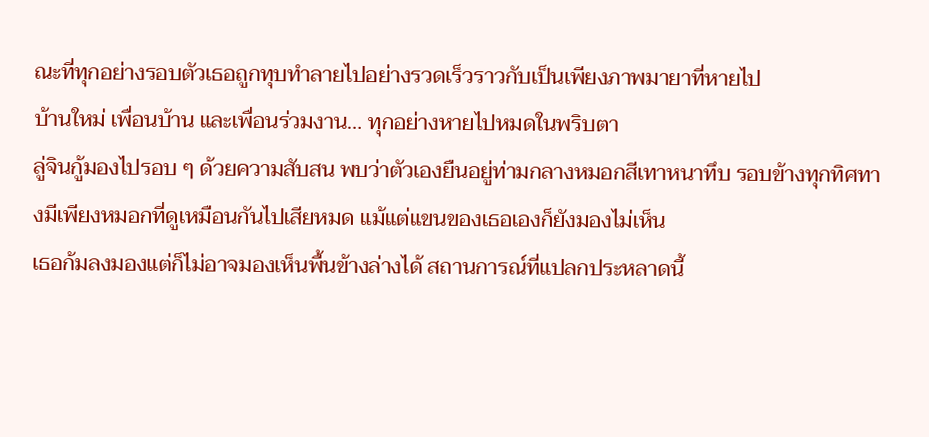ณะที่ทุกอย่างรอบตัวเธอถูกทุบทำลายไปอย่างรวดเร็วราวกับเป็นเพียงภาพมายาที่หายไป
บ้านใหม่ เพื่อนบ้าน และเพื่อนร่วมงาน… ทุกอย่างหายไปหมดในพริบตา
ลู่จินกู้มองไปรอบ ๆ ด้วยความสับสน พบว่าตัวเองยืนอยู่ท่ามกลางหมอกสีเทาหนาทึบ รอบข้างทุกทิศทางมีเพียงหมอกที่ดูเหมือนกันไปเสียหมด แม้แต่แขนของเธอเองก็ยังมองไม่เห็น
เธอก้มลงมองแต่ก็ไม่อาจมองเห็นพื้นข้างล่างได้ สถานการณ์ที่แปลกประหลาดนี้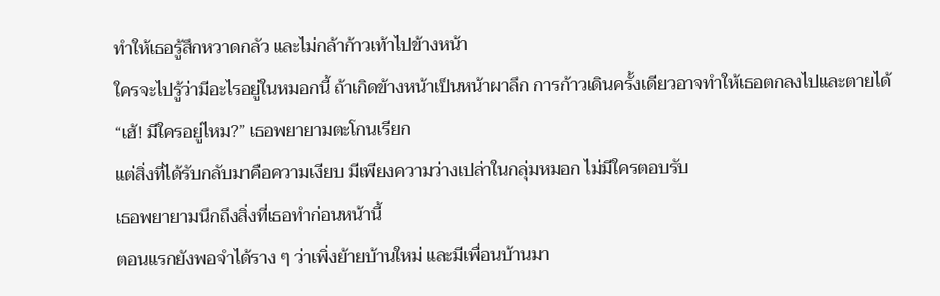ทำให้เธอรู้สึกหวาดกลัว และไม่กล้าก้าวเท้าไปข้างหน้า
ใครจะไปรู้ว่ามีอะไรอยู่ในหมอกนี้ ถ้าเกิดข้างหน้าเป็นหน้าผาลึก การก้าวเดินครั้งเดียวอาจทำให้เธอตกลงไปและตายได้
“เฮ้! มีใครอยู่ไหม?” เธอพยายามตะโกนเรียก
แต่สิ่งที่ได้รับกลับมาคือความเงียบ มีเพียงความว่างเปล่าในกลุ่มหมอก ไม่มีใครตอบรับ
เธอพยายามนึกถึงสิ่งที่เธอทำก่อนหน้านี้
ตอนแรกยังพอจำได้ราง ๆ ว่าเพิ่งย้ายบ้านใหม่ และมีเพื่อนบ้านมา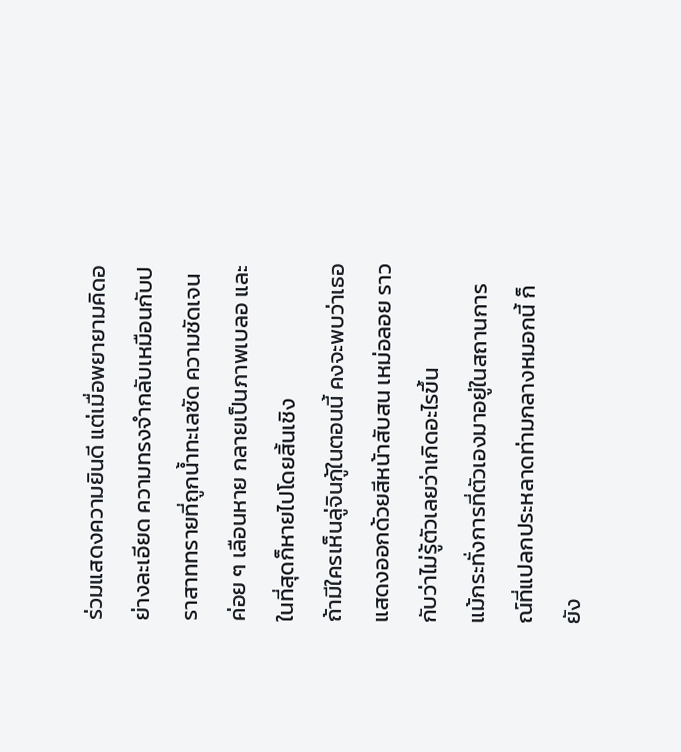ร่วมแสดงความยินดี แต่เมื่อพยายามคิดอย่างละเอียด ความทรงจำกลับเหมือนกับปราสาททรายที่ถูกน้ำทะเลซัด ความชัดเจนค่อย ๆ เลือนหาย กลายเป็นภาพเบลอ และในที่สุดก็หายไปโดยสิ้นเชิง
ถ้ามีใครเห็นลู่จินกู้ในตอนนี้ คงจะพบว่าเธอแสดงออกด้วยสีหน้าสับสน เหม่อลอย ราวกับว่าไม่รู้ตัวเลยว่าเกิดอะไรขึ้น
แม้กระทั่งการที่ตัวเองมาอยู่ในสถานการณ์ที่แปลกประหลาดท่ามกลางหมอกนี้ ก็ยัง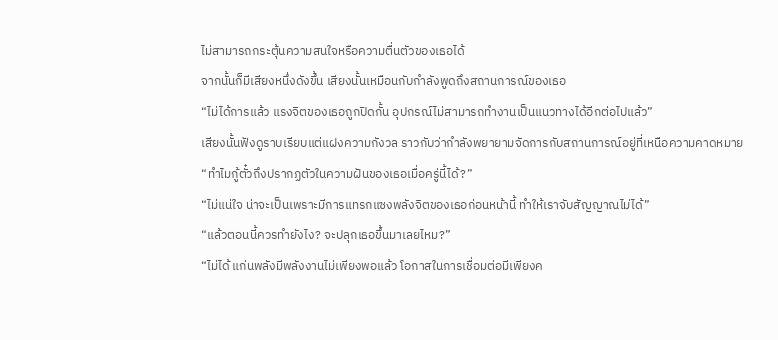ไม่สามารถกระตุ้นความสนใจหรือความตื่นตัวของเธอได้
จากนั้นก็มีเสียงหนึ่งดังขึ้น เสียงนั้นเหมือนกับกำลังพูดถึงสถานการณ์ของเธอ
“ไม่ได้การแล้ว แรงจิตของเธอถูกปิดกั้น อุปกรณ์ไม่สามารถทำงานเป็นแนวทางได้อีกต่อไปแล้ว”
เสียงนั้นฟังดูราบเรียบแต่แฝงความกังวล ราวกับว่ากำลังพยายามจัดการกับสถานการณ์อยู่ที่เหนือความคาดหมาย
“ทำไมกู้ตั๋วถึงปรากฏตัวในความฝันของเธอเมื่อครู่นี้ได้?”
“ไม่แน่ใจ น่าจะเป็นเพราะมีการแทรกแซงพลังจิตของเธอก่อนหน้านี้ ทำให้เราจับสัญญาณไม่ได้”
“แล้วตอนนี้ควรทำยังไง? จะปลุกเธอขึ้นมาเลยไหม?”
“ไม่ได้ แก่นพลังมีพลังงานไม่เพียงพอแล้ว โอกาสในการเชื่อมต่อมีเพียงค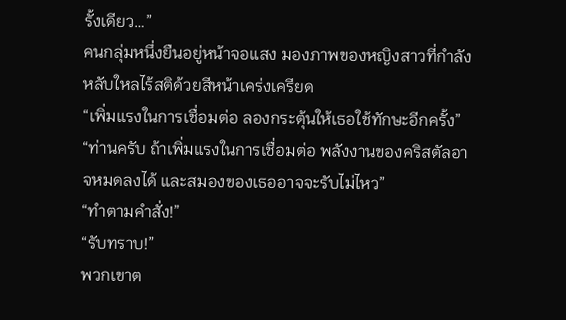รั้งเดียว…”
คนกลุ่มหนึ่งยืนอยู่หน้าจอแสง มองภาพของหญิงสาวที่กำลังหลับใหลไร้สติด้วยสีหน้าเคร่งเครียด
“เพิ่มแรงในการเชื่อมต่อ ลองกระตุ้นให้เธอใช้ทักษะอีกครั้ง”
“ท่านครับ ถ้าเพิ่มแรงในการเชื่อมต่อ พลังงานของคริสตัลอาจหมดลงได้ และสมองของเธออาจจะรับไม่ไหว”
“ทำตามคำสั่ง!”
“รับทราบ!”
พวกเขาต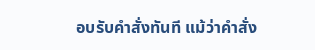อบรับคำสั่งทันที แม้ว่าคำสั่ง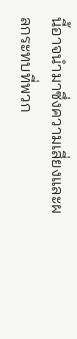นี้อาจนำมาซึ่งความเสี่ยงและผลกระทบที่พวก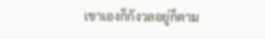เขาเองก็กังวลอยู่ก็ตาม